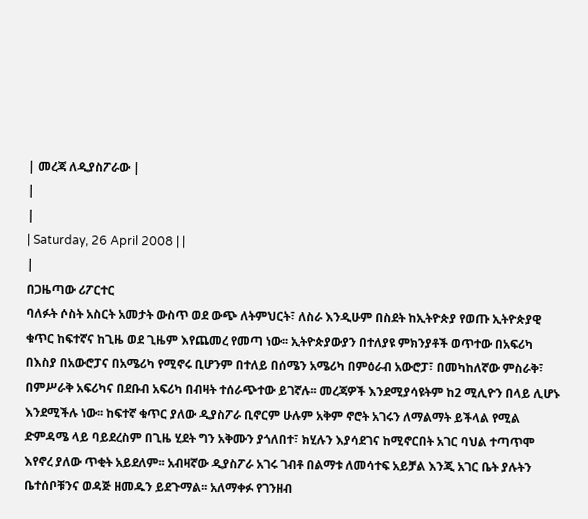| መረጃ ለዲያስፖራው |
|
|
| Saturday, 26 April 2008 | |
|
በጋዜጣው ሪፖርተር
ባለፉት ሶስት አስርት አመታት ውስጥ ወደ ውጭ ለትምህርት፣ ለስራ እንዲሁም በስደት ከኢትዮጵያ የወጡ ኢትዮጵያዊ ቁጥር ከፍተኛና ከጊዜ ወደ ጊዜም እየጨመረ የመጣ ነው፡፡ ኢትዮጵያውያን በተለያዩ ምክንያቶች ወጥተው በአፍሪካ በእስያ በአውሮፓና በአሜሪካ የሚኖሩ ቢሆንም በተለይ በሰሜን አሜሪካ በምዕራብ አውሮፓ፣ በመካከለኛው ምስራቅ፣ በምሥራቅ አፍሪካና በደቡብ አፍሪካ በብዛት ተሰራጭተው ይገኛሉ፡፡ መረጃዎች እንደሚያሳዩትም ከ2 ሚሊዮን በላይ ሊሆኑ እንደሚችሉ ነው፡፡ ከፍተኛ ቁጥር ያለው ዲያስፖራ ቢኖርም ሁሉም አቅም ኖሮት አገሩን ለማልማት ይችላል የሚል ድምዳሜ ላይ ባይደረስም በጊዜ ሂደት ግን አቅሙን ያጎለበተ፣ ክሂሉን እያሳደገና ከሚኖርበት አገር ባህል ተጣጥሞ እየኖረ ያለው ጥቂት አይደለም፡፡ አብዛኛው ዲያስፖራ አገሩ ገብቶ በልማቱ ለመሳተፍ አይቻል እንጂ አገር ቤት ያሉትን ቤተሰቦቹንና ወዳጅ ዘመዱን ይደጉማል፡፡ አለማቀፉ የገንዘብ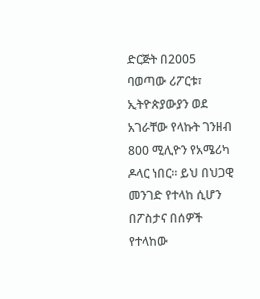ድርጅት በ2005 ባወጣው ሪፖርቱ፣ ኢትዮጵያውያን ወደ አገራቸው የላኩት ገንዘብ 800 ሚሊዮን የአሜሪካ ዶላር ነበር፡፡ ይህ በህጋዊ መንገድ የተላከ ሲሆን በፖስታና በሰዎች የተላከው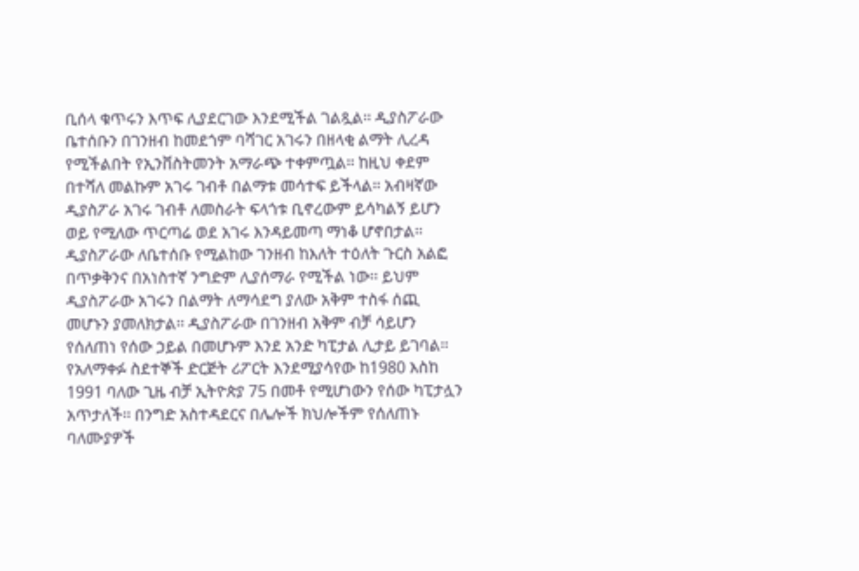ቢሰላ ቁጥሩን እጥፍ ሊያደርገው እንደሚችል ገልጿል፡፡ ዲያስፖራው ቤተሰቡን በገንዘብ ከመደጎም ባሻገር አገሩን በዘላቂ ልማት ሊረዳ የሚችልበት የኢንቨስትመንት አማራጭ ተቀምጧል፡፡ ከዚህ ቀደም በተሻለ መልኩም አገሩ ገብቶ በልማቱ መሳተፍ ይችላል፡፡ አብዛኛው ዲያስፖራ አገሩ ገብቶ ለመስራት ፍላጎቱ ቢኖረውም ይሳካልኝ ይሆን ወይ የሚለው ጥርጣሬ ወደ አገሩ እንዳይመጣ ማነቆ ሆኖበታል፡፡ ዲያስፖራው ለቤተሰቡ የሚልከው ገንዘብ ከእለት ተዕለት ጉርስ አልፎ በጥቃቅንና በአነስተኛ ንግድም ሊያሰማራ የሚችል ነው፡፡ ይህም ዲያስፖራው አገሩን በልማት ለማሳደግ ያለው አቅም ተስፋ ሰጪ መሆኑን ያመለክታል፡፡ ዲያስፖራው በገንዘብ አቅም ብቻ ሳይሆን የሰለጠነ የሰው ኃይል በመሆኑም እንደ አንድ ካፒታል ሊታይ ይገባል፡፡ የአለማቀፉ ስደተኞች ድርጅት ሪፖርት እንደሚያሳየው ከ1980 እስከ 1991 ባለው ጊዜ ብቻ ኢትዮጵያ 75 በመቶ የሚሆነውን የሰው ካፒታሏን አጥታለች፡፡ በንግድ አስተዳደርና በሌሎች ክህሎችም የሰለጠኑ ባለሙያዎች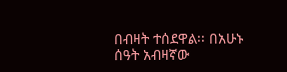በብዛት ተሰደዋል፡፡ በአሁኑ ሰዓት አብዛኛው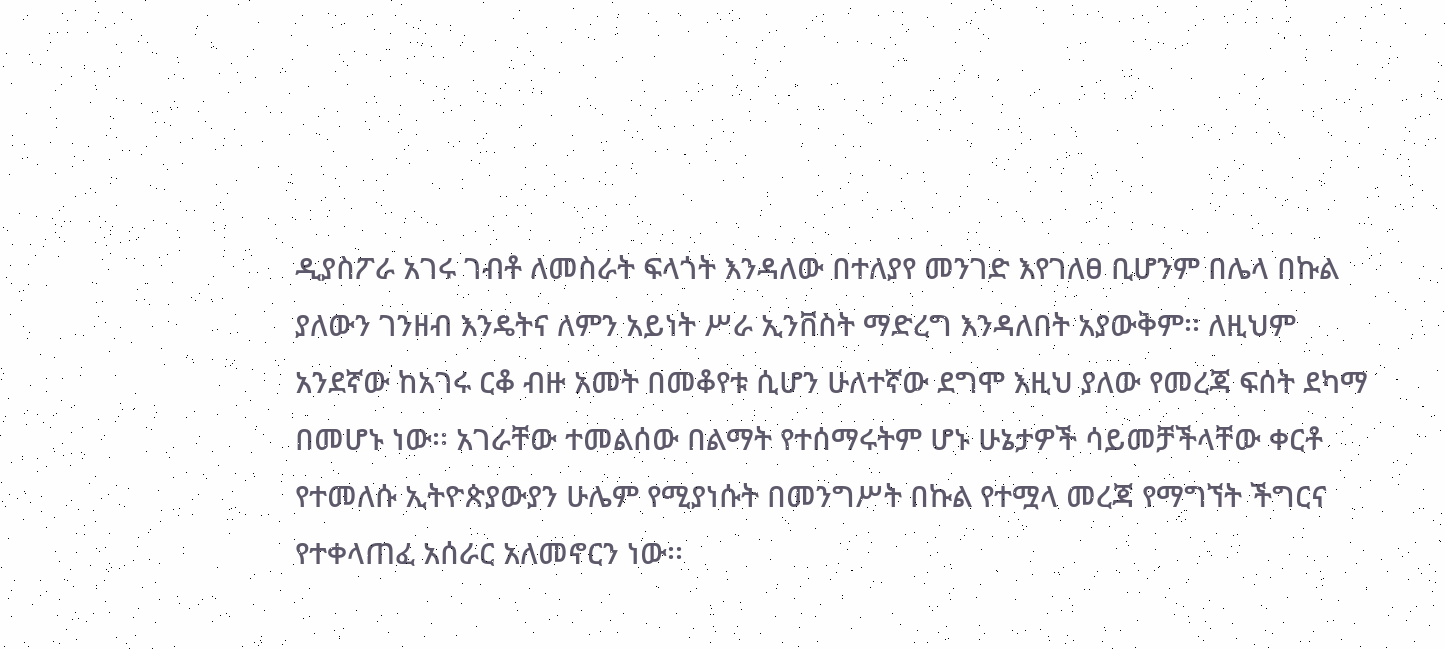ዲያስፖራ አገሩ ገብቶ ለመስራት ፍላጎት እንዳለው በተለያየ መንገድ እየገለፀ ቢሆንም በሌላ በኩል ያለውን ገንዘብ እንዴትና ለምን አይነት ሥራ ኢንቨስት ማድረግ እንዳለበት አያውቅም፡፡ ለዚህም አንደኛው ከአገሩ ርቆ ብዙ አመት በመቆየቱ ሲሆን ሁለተኛው ደግሞ እዚህ ያለው የመረጃ ፍሰት ደካማ በመሆኑ ነው፡፡ አገራቸው ተመልሰው በልማት የተሰማሩትም ሆኑ ሁኔታዎች ሳይመቻችላቸው ቀርቶ የተመለሱ ኢትዮጵያውያን ሁሌም የሚያነሱት በመንግሥት በኩል የተሟላ መረጃ የማግኘት ችግርና የተቀላጠፈ አሰራር አለመኖርን ነው፡፡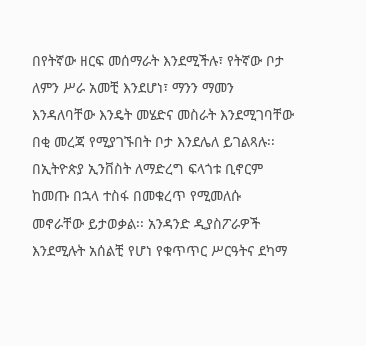በየትኛው ዘርፍ መሰማራት እንደሚችሉ፣ የትኛው ቦታ ለምን ሥራ አመቺ እንደሆነ፣ ማንን ማመን እንዳለባቸው እንዴት መሄድና መስራት እንደሚገባቸው በቂ መረጃ የሚያገኙበት ቦታ እንደሌለ ይገልጻሉ፡፡ በኢትዮጵያ ኢንቨስት ለማድረግ ፍላጎቱ ቢኖርም ከመጡ በኋላ ተስፋ በመቁረጥ የሚመለሱ መኖራቸው ይታወቃል፡፡ አንዳንድ ዲያስፖራዎች እንደሚሉት አሰልቺ የሆነ የቁጥጥር ሥርዓትና ደካማ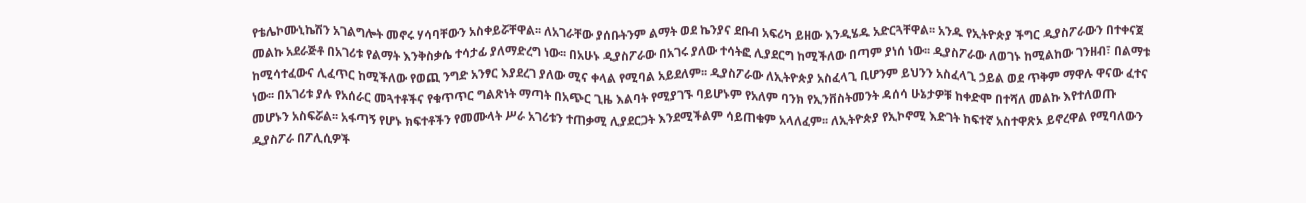የቴሌኮሙኒኬሽን አገልግሎት መኖሩ ሃሳባቸውን አስቀይሯቸዋል፡፡ ለአገራቸው ያሰቡትንም ልማት ወደ ኬንያና ደቡብ አፍሪካ ይዘው እንዲሄዱ አድርጓቸዋል፡፡ አንዱ የኢትዮጵያ ችግር ዲያስፖራውን በተቀናጀ መልኩ አደራጅቶ በአገሪቱ የልማት እንቅስቃሴ ተሳታፊ ያለማድረግ ነው፡፡ በአሁኑ ዲያስፖራው በአገሩ ያለው ተሳትፎ ሊያደርግ ከሚችለው በጣም ያነሰ ነው፡፡ ዲያስፖራው ለወገኑ ከሚልከው ገንዘብ፣ በልማቱ ከሚሳተፈውና ሊፈጥር ከሚችለው የወጪ ንግድ አንፃር እያደረገ ያለው ሚና ቀላል የሚባል አይደለም፡፡ ዲያስፖራው ለኢትዮጵያ አስፈላጊ ቢሆንም ይህንን አስፈላጊ ኃይል ወደ ጥቅም ማዋሉ ዋናው ፈተና ነው፡፡ በአገሪቱ ያሉ የአሰራር መጓተቶችና የቁጥጥር ግልጽነት ማጣት በአጭር ጊዜ እልባት የሚያገኙ ባይሆኑም የአለም ባንክ የኢንቨስትመንት ዳሰሳ ሁኔታዎቹ ከቀድሞ በተሻለ መልኩ እየተለወጡ መሆኑን አስፍሯል፡፡ አፋጣኝ የሆኑ ክፍተቶችን የመሙላት ሥራ አገሪቱን ተጠቃሚ ሊያደርጋት እንደሚችልም ሳይጠቁም አላለፈም፡፡ ለኢትዮጵያ የኢኮኖሚ እድገት ከፍተኛ አስተዋጽኦ ይኖረዋል የሚባለውን ዲያስፖራ በፖሊሲዎች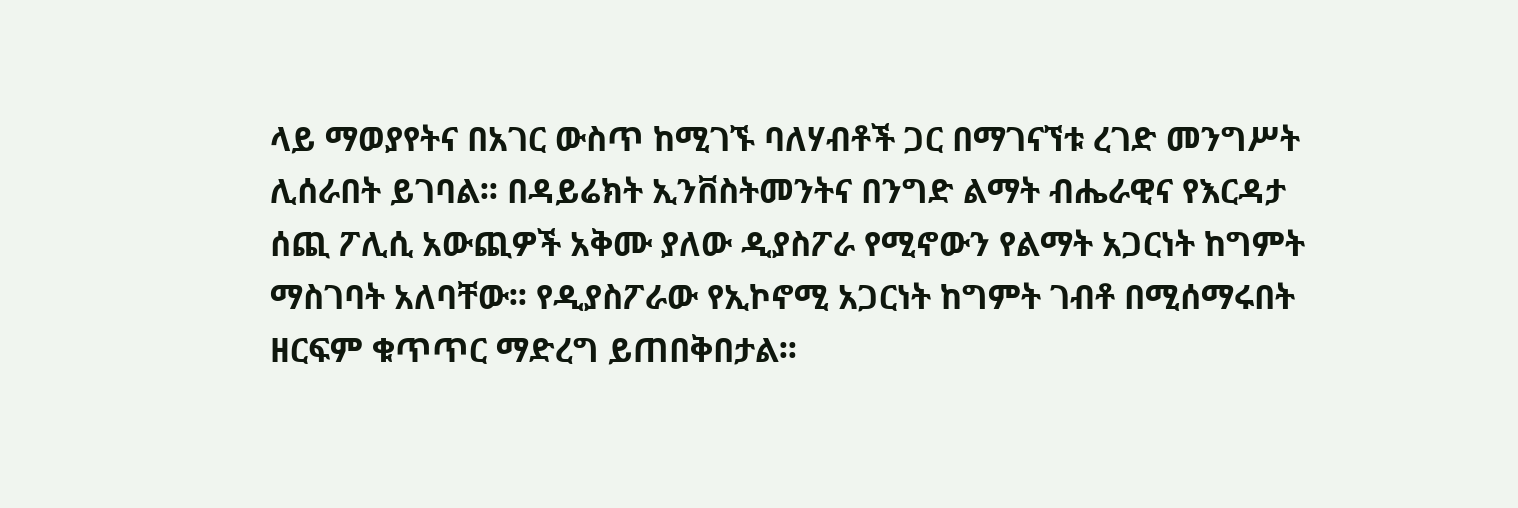ላይ ማወያየትና በአገር ውስጥ ከሚገኙ ባለሃብቶች ጋር በማገናኘቱ ረገድ መንግሥት ሊሰራበት ይገባል፡፡ በዳይሬክት ኢንቨስትመንትና በንግድ ልማት ብሔራዊና የእርዳታ ሰጪ ፖሊሲ አውጪዎች አቅሙ ያለው ዲያስፖራ የሚኖውን የልማት አጋርነት ከግምት ማስገባት አለባቸው፡፡ የዲያስፖራው የኢኮኖሚ አጋርነት ከግምት ገብቶ በሚሰማሩበት ዘርፍም ቁጥጥር ማድረግ ይጠበቅበታል፡፡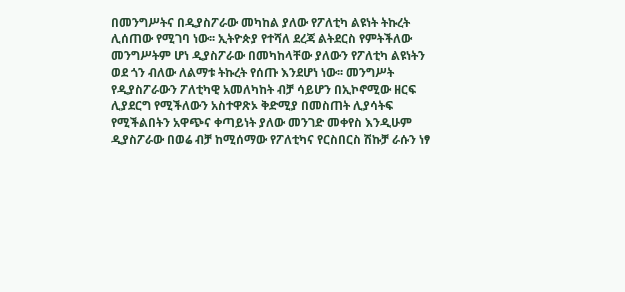በመንግሥትና በዲያስፖራው መካከል ያለው የፖለቲካ ልዩነት ትኩረት ሊሰጠው የሚገባ ነው፡፡ ኢትዮጵያ የተሻለ ደረጃ ልትደርስ የምትችለው መንግሥትም ሆነ ዲያስፖራው በመካከላቸው ያለውን የፖለቲካ ልዩነትን ወደ ጎን ብለው ለልማቱ ትኩረት የሰጡ እንደሆነ ነው፡፡ መንግሥት የዲያስፖራውን ፖለቲካዊ አመለካከት ብቻ ሳይሆን በኢኮኖሚው ዘርፍ ሊያደርግ የሚችለውን አስተዋጽኦ ቅድሚያ በመስጠት ሊያሳትፍ የሚችልበትን አዋጭና ቀጣይነት ያለው መንገድ መቀየስ እንዲሁም ዲያስፖራው በወሬ ብቻ ከሚሰማው የፖለቲካና የርስበርስ ሽኩቻ ራሱን ነፃ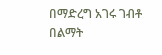በማድረግ አገሩ ገብቶ በልማት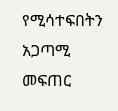የሚሳተፍበትን አጋጣሚ መፍጠር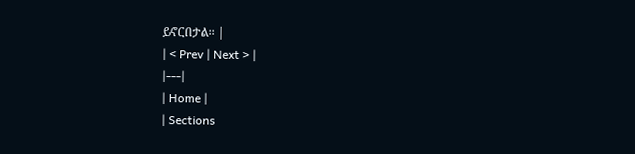ይኖርበታል፡፡ |
| < Prev | Next > |
|---|
| Home |
| Sections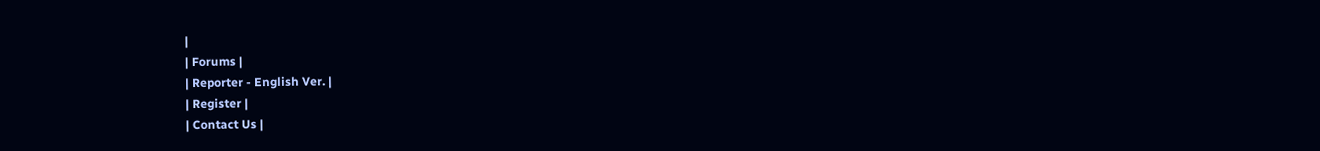|
| Forums |
| Reporter - English Ver. |
| Register |
| Contact Us |